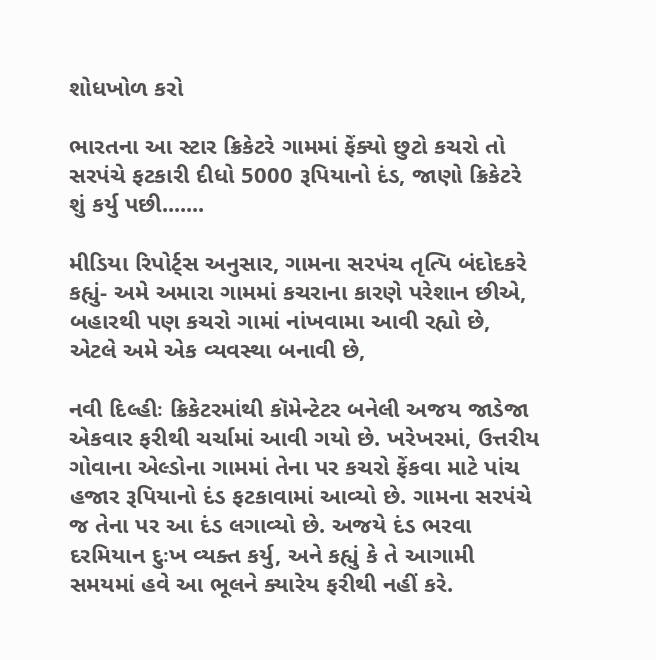શોધખોળ કરો

ભારતના આ સ્ટાર ક્રિકેટરે ગામમાં ફેંક્યો છુટો કચરો તો સરપંચે ફટકારી દીધો 5000 રૂપિયાનો દંડ, જાણો ક્રિકેટરે શું કર્યુ પછી.......

મીડિયા રિપોર્ટ્સ અનુસાર, ગામના સરપંચ તૃત્પિ બંદોદકરે કહ્યું- અમે અમારા ગામમાં કચરાના કારણે પરેશાન છીએ, બહારથી પણ કચરો ગામાં નાંખવામા આવી રહ્યો છે, એટલે અમે એક વ્યવસ્થા બનાવી છે,

નવી દિલ્હીઃ ક્રિકેટરમાંથી કૉમેન્ટેટર બનેલી અજય જાડેજા એકવાર ફરીથી ચર્ચામાં આવી ગયો છે. ખરેખરમાં, ઉત્તરીય ગોવાના એલ્ડોના ગામમાં તેના પર કચરો ફેંકવા માટે પાંચ હજાર રૂપિયાનો દંડ ફટકાવામાં આવ્યો છે. ગામના સરપંચે જ તેના પર આ દંડ લગાવ્યો છે. અજયે દંડ ભરવા દરમિયાન દુઃખ વ્યક્ત કર્યુ, અને કહ્યું કે તે આગામી સમયમાં હવે આ ભૂલને ક્યારેય ફરીથી નહીં કરે.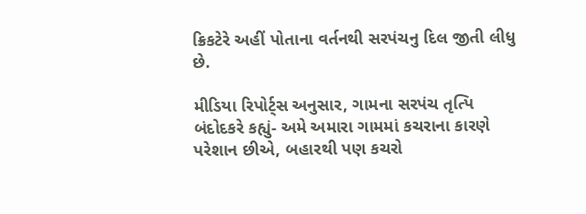ક્રિકટેરે અહીં પોતાના વર્તનથી સરપંચનુ દિલ જીતી લીધુ છે.

મીડિયા રિપોર્ટ્સ અનુસાર, ગામના સરપંચ તૃત્પિ બંદોદકરે કહ્યું- અમે અમારા ગામમાં કચરાના કારણે પરેશાન છીએ, બહારથી પણ કચરો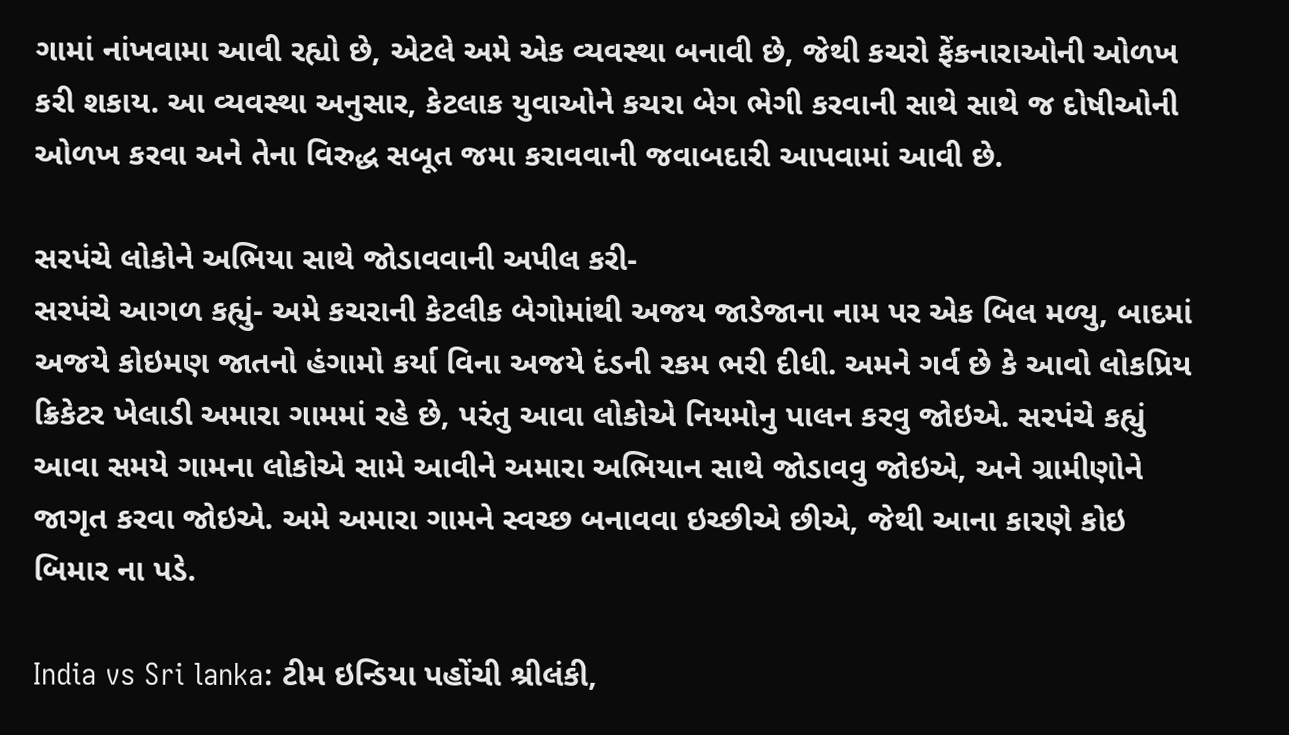ગામાં નાંખવામા આવી રહ્યો છે, એટલે અમે એક વ્યવસ્થા બનાવી છે, જેથી કચરો ફેંકનારાઓની ઓળખ કરી શકાય. આ વ્યવસ્થા અનુસાર, કેટલાક યુવાઓને કચરા બેગ ભેગી કરવાની સાથે સાથે જ દોષીઓની ઓળખ કરવા અને તેના વિરુદ્ધ સબૂત જમા કરાવવાની જવાબદારી આપવામાં આવી છે.

સરપંચે લોકોને અભિયા સાથે જોડાવવાની અપીલ કરી-
સરપંચે આગળ કહ્યું- અમે કચરાની કેટલીક બેગોમાંથી અજય જાડેજાના નામ પર એક બિલ મળ્યુ, બાદમાં અજયે કોઇમણ જાતનો હંગામો કર્યા વિના અજયે દંડની રકમ ભરી દીધી. અમને ગર્વ છે કે આવો લોકપ્રિય ક્રિકેટર ખેલાડી અમારા ગામમાં રહે છે, પરંતુ આવા લોકોએ નિયમોનુ પાલન કરવુ જોઇએ. સરપંચે કહ્યું આવા સમયે ગામના લોકોએ સામે આવીને અમારા અભિયાન સાથે જોડાવવુ જોઇએ, અને ગ્રામીણોને જાગૃત કરવા જોઇએ. અમે અમારા ગામને સ્વચ્છ બનાવવા ઇચ્છીએ છીએ, જેથી આના કારણે કોઇ બિમાર ના પડે.

India vs Sri lanka: ટીમ ઇન્ડિયા પહોંચી શ્રીલંકી,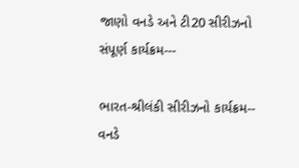જાણો વનડે અને ટી20 સીરીઝનો સંપૂર્ણ કાર્યક્રમ---

ભારત-શ્રીલંકી સીરીઝનો કાર્યક્રમ--
વનડે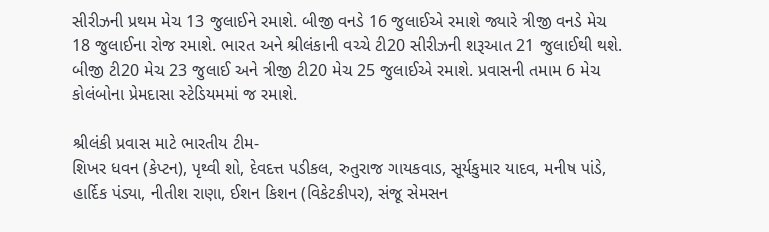સીરીઝની પ્રથમ મેચ 13 જુલાઈને રમાશે. બીજી વનડે 16 જુલાઈએ રમાશે જ્યારે ત્રીજી વનડે મેચ 18 જુલાઈના રોજ રમાશે. ભારત અને શ્રીલંકાની વચ્ચે ટી20 સીરીઝની શરૂઆત 21 જુલાઈથી થશે. બીજી ટી20 મેચ 23 જુલાઈ અને ત્રીજી ટી20 મેચ 25 જુલાઈએ રમાશે. પ્રવાસની તમામ 6 મેચ કોલંબોના પ્રેમદાસા સ્ટેડિયમમાં જ રમાશે.

શ્રીલંકી પ્રવાસ માટે ભારતીય ટીમ-
શિખર ધવન (કેપ્ટન), પૃથ્વી શો, દેવદત્ત પડીકલ, રુતુરાજ ગાયકવાડ, સૂર્યકુમાર યાદવ, મનીષ પાંડે, હાર્દિક પંડ્યા, નીતીશ રાણા, ઈશન કિશન (વિકેટકીપર), સંજૂ સેમસન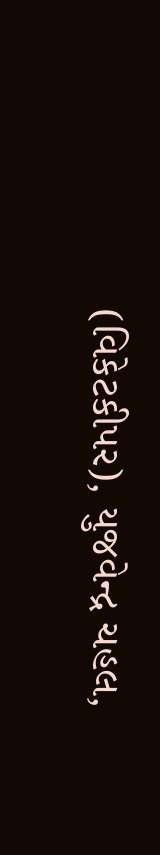(વિકેટકીપર), યુજવેન્દ્ર ચહલ,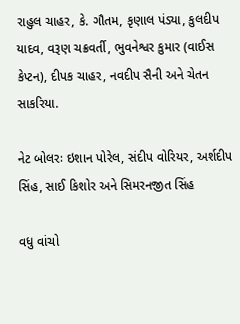રાહુલ ચાહર, કે. ગૌતમ, કૃણાલ પંડ્યા, કુલદીપ યાદવ, વરૂણ ચક્રવર્તી, ભુવનેશ્વર કુમાર (વાઈસ કેપ્ટન), દીપક ચાહર, નવદીપ સૈની અને ચેતન સાકરિયા.

નેટ બોલરઃ ઇશાન પોરેલ, સંદીપ વોરિયર, અર્શદીપ સિંહ, સાઈ કિશોર અને સિમરનજીત સિંહ

વધુ વાંચો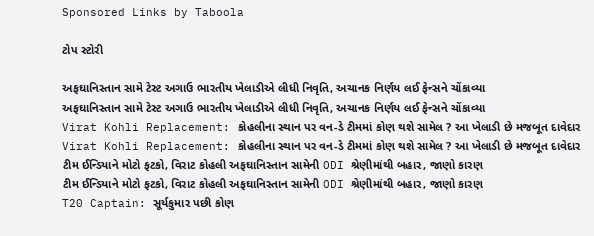Sponsored Links by Taboola

ટોપ સ્ટોરી

અફઘાનિસ્તાન સામે ટેસ્ટ અગાઉ ભારતીય ખેલાડીએ લીધી નિવૃતિ, અચાનક નિર્ણય લઈ ફેન્સને ચોંકાવ્યા
અફઘાનિસ્તાન સામે ટેસ્ટ અગાઉ ભારતીય ખેલાડીએ લીધી નિવૃતિ, અચાનક નિર્ણય લઈ ફેન્સને ચોંકાવ્યા
Virat Kohli Replacement: કોહલીના સ્થાન પર વન-ડે ટીમમાં કોણ થશે સામેલ ? આ ખેલાડી છે મજબૂત દાવેદાર
Virat Kohli Replacement: કોહલીના સ્થાન પર વન-ડે ટીમમાં કોણ થશે સામેલ ? આ ખેલાડી છે મજબૂત દાવેદાર
ટીમ ઈન્ડિયાને મોટો ફટકો, વિરાટ કોહલી અફઘાનિસ્તાન સામેની ODI શ્રેણીમાંથી બહાર, જાણો કારણ
ટીમ ઈન્ડિયાને મોટો ફટકો, વિરાટ કોહલી અફઘાનિસ્તાન સામેની ODI શ્રેણીમાંથી બહાર, જાણો કારણ
T20 Captain: સૂર્યકુમાર પછી કોણ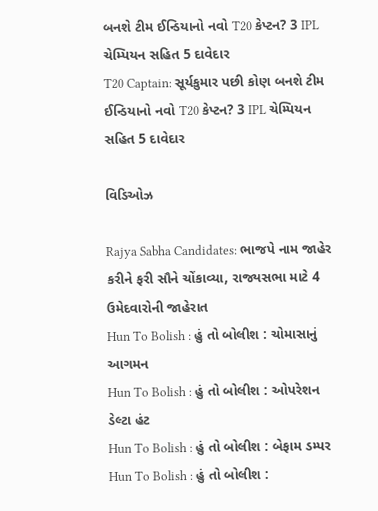બનશે ટીમ ઈન્ડિયાનો નવો T20 કેપ્ટન? 3 IPL ચેમ્પિયન સહિત 5 દાવેદાર
T20 Captain: સૂર્યકુમાર પછી કોણ બનશે ટીમ ઈન્ડિયાનો નવો T20 કેપ્ટન? 3 IPL ચેમ્પિયન સહિત 5 દાવેદાર

વિડિઓઝ

Rajya Sabha Candidates: ભાજપે નામ જાહેર કરીને ફરી સૌને ચોંકાવ્યા, રાજ્યસભા માટે 4 ઉમેદવારોની જાહેરાત
Hun To Bolish : હું તો બોલીશ : ચોમાસાનું આગમન
Hun To Bolish : હું તો બોલીશ : ઓપરેશન ડેલ્ટા હંટ
Hun To Bolish : હું તો બોલીશ : બેફામ ડમ્પર
Hun To Bolish : હું તો બોલીશ :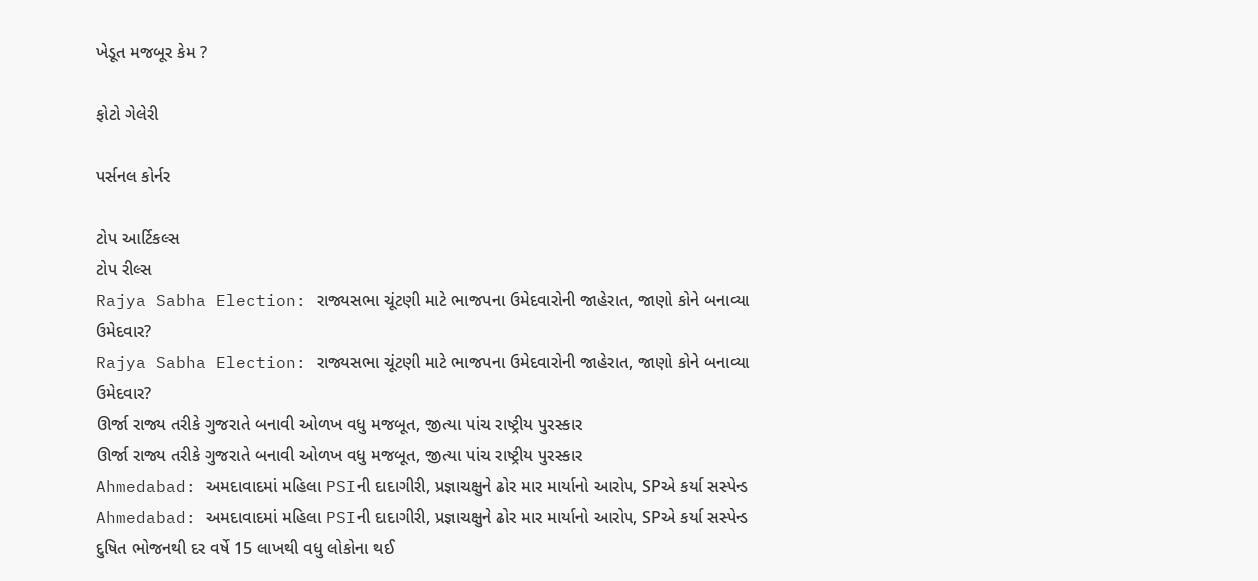ખેડૂત મજબૂર કેમ ?

ફોટો ગેલેરી

પર્સનલ કોર્નર

ટોપ આર્ટિકલ્સ
ટોપ રીલ્સ
Rajya Sabha Election: રાજ્યસભા ચૂંટણી માટે ભાજપના ઉમેદવારોની જાહેરાત, જાણો કોને બનાવ્યા ઉમેદવાર?
Rajya Sabha Election: રાજ્યસભા ચૂંટણી માટે ભાજપના ઉમેદવારોની જાહેરાત, જાણો કોને બનાવ્યા ઉમેદવાર?
ઊર્જા રાજ્ય તરીકે ગુજરાતે બનાવી ઓળખ વધુ મજબૂત, જીત્યા પાંચ રાષ્ટ્રીય પુરસ્કાર
ઊર્જા રાજ્ય તરીકે ગુજરાતે બનાવી ઓળખ વધુ મજબૂત, જીત્યા પાંચ રાષ્ટ્રીય પુરસ્કાર
Ahmedabad: અમદાવાદમાં મહિલા PSIની દાદાગીરી, પ્રજ્ઞાચક્ષુને ઢોર માર માર્યાનો આરોપ, SPએ કર્યા સસ્પેન્ડ
Ahmedabad: અમદાવાદમાં મહિલા PSIની દાદાગીરી, પ્રજ્ઞાચક્ષુને ઢોર માર માર્યાનો આરોપ, SPએ કર્યા સસ્પેન્ડ
દુષિત ભોજનથી દર વર્ષે 15 લાખથી વધુ લોકોના થઈ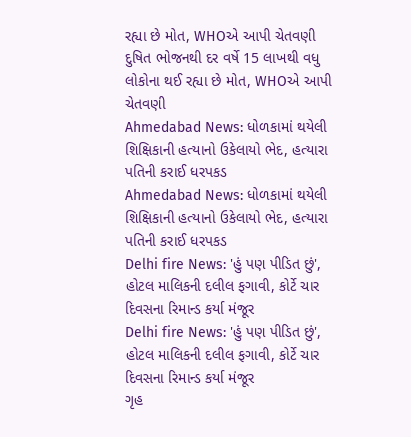રહ્યા છે મોત, WHOએ આપી ચેતવણી
દુષિત ભોજનથી દર વર્ષે 15 લાખથી વધુ લોકોના થઈ રહ્યા છે મોત, WHOએ આપી ચેતવણી
Ahmedabad News: ધોળકામાં થયેલી શિક્ષિકાની હત્યાનો ઉકેલાયો ભેદ, હત્યારા પતિની કરાઈ ધરપકડ
Ahmedabad News: ધોળકામાં થયેલી શિક્ષિકાની હત્યાનો ઉકેલાયો ભેદ, હત્યારા પતિની કરાઈ ધરપકડ
Delhi fire News: 'હું પણ પીડિત છું', હોટલ માલિકની દલીલ ફગાવી, કોર્ટે ચાર દિવસના રિમાન્ડ કર્યા મંજૂર
Delhi fire News: 'હું પણ પીડિત છું', હોટલ માલિકની દલીલ ફગાવી, કોર્ટે ચાર દિવસના રિમાન્ડ કર્યા મંજૂર
ગૃહ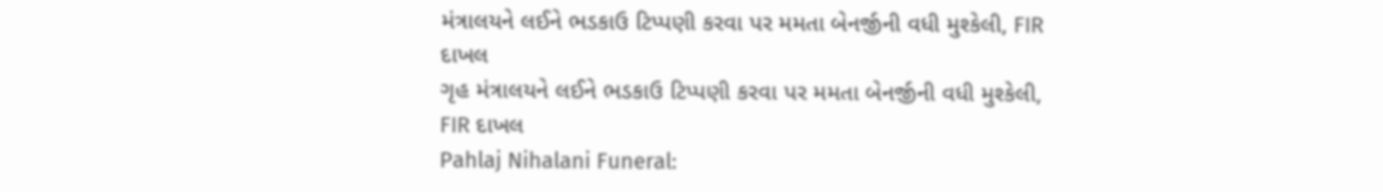મંત્રાલયને લઈને ભડકાઉ ટિપ્પણી કરવા પર મમતા બેનર્જીની વધી મુશ્કેલી, FIR દાખલ
ગૃહ મંત્રાલયને લઈને ભડકાઉ ટિપ્પણી કરવા પર મમતા બેનર્જીની વધી મુશ્કેલી, FIR દાખલ
Pahlaj Nihalani Funeral: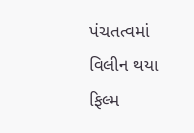પંચતત્વમાં વિલીન થયા ફિલ્મ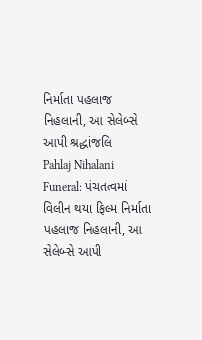નિર્માતા પહલાજ નિહલાની, આ સેલેબ્સે આપી શ્રદ્ધાંજલિ
Pahlaj Nihalani Funeral: પંચતત્વમાં વિલીન થયા ફિલ્મ નિર્માતા પહલાજ નિહલાની, આ સેલેબ્સે આપી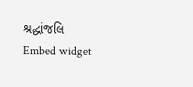શ્રદ્ધાંજલિ
Embed widget